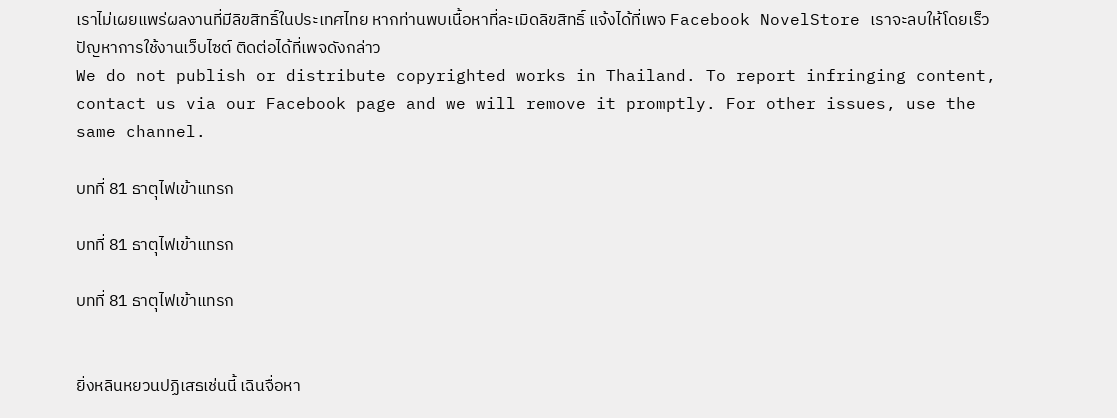เราไม่เผยแพร่ผลงานที่มีลิขสิทธิ์ในประเทศไทย หากท่านพบเนื้อหาที่ละเมิดลิขสิทธิ์ แจ้งได้ที่เพจ Facebook NovelStore เราจะลบให้โดยเร็ว
ปัญหาการใช้งานเว็บไซต์ ติดต่อได้ที่เพจดังกล่าว
We do not publish or distribute copyrighted works in Thailand. To report infringing content, contact us via our Facebook page and we will remove it promptly. For other issues, use the same channel.

บทที่ 81 ธาตุไฟเข้าแทรก

บทที่ 81 ธาตุไฟเข้าแทรก

บทที่ 81 ธาตุไฟเข้าแทรก


ยิ่งหลินหยวนปฏิเสธเช่นนี้ เฉินจื่อหา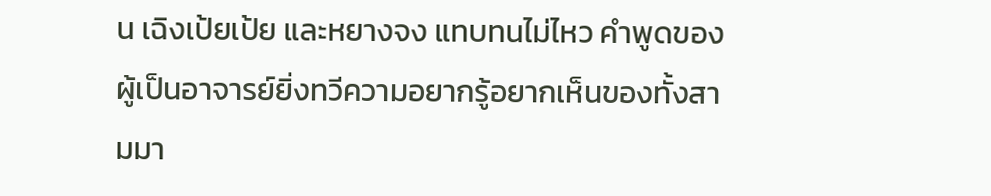น เฉิงเป้ยเป้ย และหยางจง แทบทนไม่ไหว คำพูดของผู้เป็นอาจารย์ยิ่งทวีความอยากรู้อยากเห็นของทั้งสามมา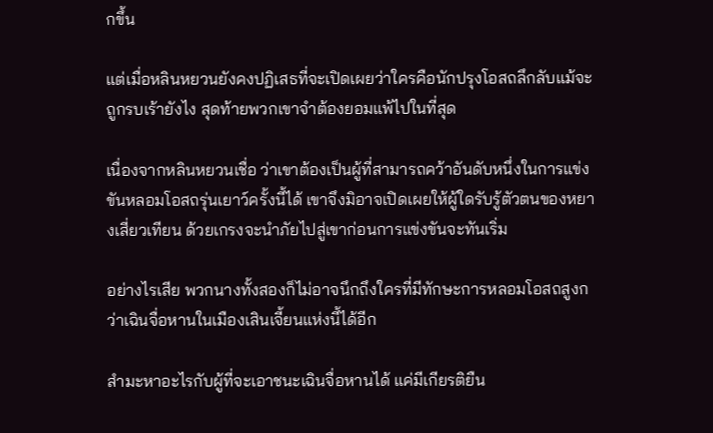กขึ้น

แต่เมื่อหลินหยวนยังคงปฏิเสธที่จะเปิดเผยว่าใครคือนักปรุงโอสถลึกลับแม้จะถูกรบเร้ายังไง สุดท้ายพวกเขาจำต้องยอมแพ้ไปในที่สุด

เนื่องจากหลินหยวนเชื่อ ว่าเขาต้องเป็นผู้ที่สามารถคว้าอันดับหนึ่งในการแข่งขันหลอมโอสถรุ่นเยาว์ครั้งนี้ได้ เขาจึงมิอาจเปิดเผยให้ผู้ใดรับรู้ตัวตนของหยางเสี่ยวเทียน ด้วยเกรงจะนำภัยไปสู่เขาก่อนการแข่งขันจะทันเริ่ม

อย่างไรเสีย พวกนางทั้งสองก็ไม่อาจนึกถึงใครที่มีทักษะการหลอมโอสถสูงกว่าเฉินจื่อหานในเมืองเสินเจี้ยนแห่งนี้ได้อีก

สำมะหาอะไรกับผู้ที่จะเอาชนะเฉินจื่อหานได้ แค่มีเกียรติยืน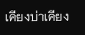เคียงบ่าเคียง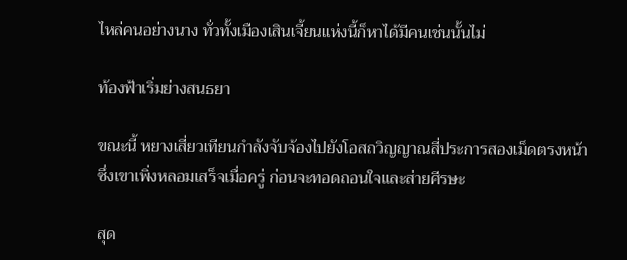ไหล่คนอย่างนาง ทั่วทั้งเมืองเสินเจี้ยนแห่งนี้ก็หาได้มีคนเช่นนั้นไม่

ท้องฟ้าเริ่มย่างสนธยา

ขณะนี้ หยางเสี่ยวเทียนกำลังจับจ้องไปยังโอสถวิญญาณสี่ประการสองเม็ดตรงหน้า ซึ่งเขาเพิ่งหลอมเสร็จเมื่อครู่ ก่อนจะทอดถอนใจและส่ายศีรษะ

สุด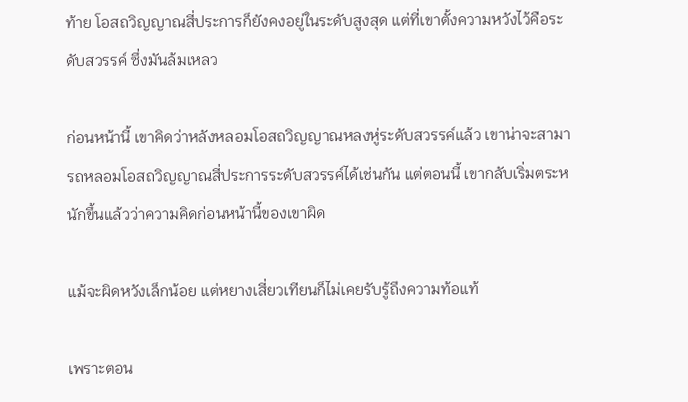ท้าย โอสถวิญญาณสี่ประการก็ยังคงอยู่ในระดับสูงสุด แต่ที่เขาตั้งความหวังไว้คือระดับสวรรค์ ซึ่งมันล้มเหลว

ก่อนหน้านี้ เขาคิดว่าหลังหลอมโอสถวิญญาณหลงหู่ระดับสวรรค์แล้ว เขาน่าจะสามารถหลอมโอสถวิญญาณสี่ประการระดับสวรรค์ได้เช่นกัน แต่ตอนนี้ เขากลับเริ่มตระหนักขึ้นแล้วว่าความคิดก่อนหน้านี้ของเขาผิด

แม้จะผิดหวังเล็กน้อย แต่หยางเสี่ยวเทียนก็ไม่เคยรับรู้ถึงความท้อแท้

เพราะตอน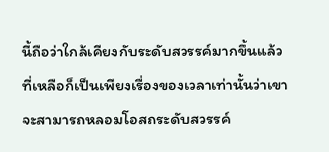นี้ถือว่าใกล้เคียงกับระดับสวรรค์มากขึ้นแล้ว ที่เหลือก็เป็นเพียงเรื่องของเวลาเท่านั้นว่าเขาจะสามารถหลอมโอสถระดับสวรรค์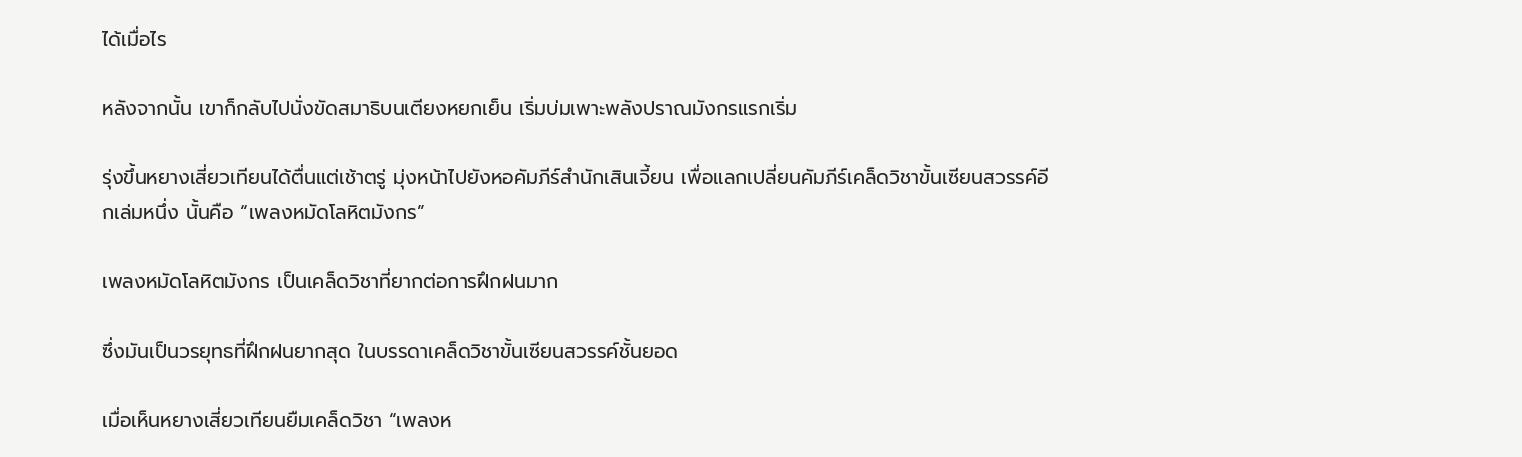ได้เมื่อไร

หลังจากนั้น เขาก็กลับไปนั่งขัดสมาธิบนเตียงหยกเย็น เริ่มบ่มเพาะพลังปราณมังกรแรกเริ่ม

รุ่งขึ้นหยางเสี่ยวเทียนได้ตื่นแต่เช้าตรู่ มุ่งหน้าไปยังหอคัมภีร์สำนักเสินเจี้ยน เพื่อแลกเปลี่ยนคัมภีร์เคล็ดวิชาขั้นเซียนสวรรค์อีกเล่มหนึ่ง นั้นคือ “เพลงหมัดโลหิตมังกร”

เพลงหมัดโลหิตมังกร เป็นเคล็ดวิชาที่ยากต่อการฝึกฝนมาก

ซึ่งมันเป็นวรยุทธที่ฝึกฝนยากสุด ในบรรดาเคล็ดวิชาขั้นเซียนสวรรค์ชั้นยอด

เมื่อเห็นหยางเสี่ยวเทียนยืมเคล็ดวิชา “เพลงห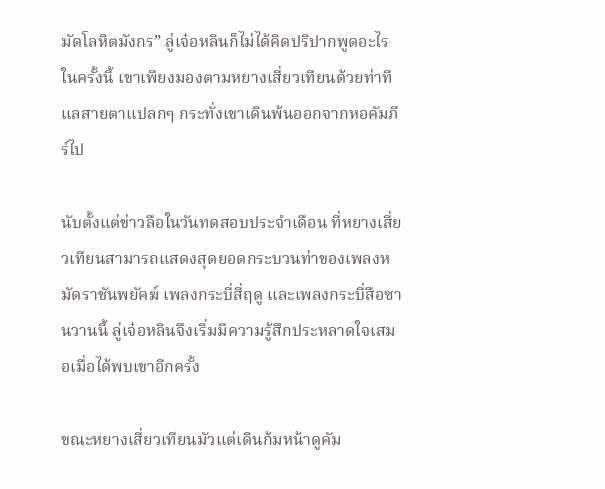มัดโลหิตมังกร” ลู่เจ๋อหลินก็ไม่ได้คิดปริปากพูดอะไรในครั้งนี้ เขาเพียงมองตามหยางเสี่ยวเทียนด้วยท่าทีแลสายตาแปลกๆ กระทั่งเขาเดินพ้นออกจากหอคัมภีร์ไป

นับตั้งแต่ข่าวลือในวันทดสอบประจำเดือน ที่หยางเสี่ยวเทียนสามารถแสดงสุดยอดกระบวนท่าของเพลงหมัดราชันพยัคฆ์ เพลงกระบี่สี่ฤดู และเพลงกระบี่สือซานวานนี้ ลู่เจ๋อหลินจึงเริ่มมีความรู้สึกประหลาดใจเสมอเมื่อได้พบเขาอีกครั้ง

ขณะหยางเสี่ยวเทียนมัวแต่เดินก้มหน้าดูคัม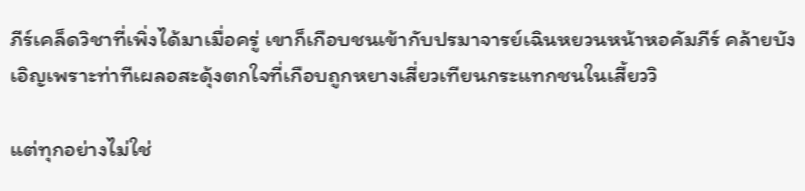ภีร์เคล็ดวิชาที่เพิ่งได้มาเมื่อครู่ เขาก็เกือบชนเข้ากับปรมาจารย์เฉินหยวนหน้าหอคัมภีร์ คล้ายบังเอิญเพราะท่าทีเผลอสะดุ้งตกใจที่เกือบถูกหยางเสี่ยวเทียนกระแทกชนในเสี้ยววิ

แต่ทุกอย่างไม่ใช่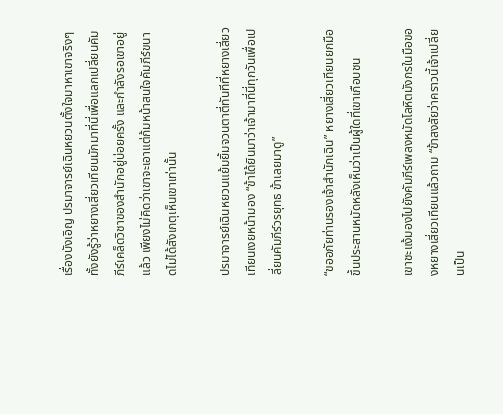เรื่องบังเอิญ ปรมาจารย์เฉินหยวนตั้งใจมาหาเขาจริงๆ ทั้งยังรู้ว่าหยางเสี่ยวเทียนมักมาที่นี่เพื่อแลกเปลี่ยนคัมภีร์เคล็ดวิชาของสำนักอยู่บ่อยครั้ง และกำลังรอเขาอยู่แล้ว เพียงไม่คิดว่าเขาจะเอาแต่ก้มหน้าสนใจคัมภีร์ขนาดไม่ได้สังเกตุเห็นเขาเท่านั้น

ปรมาจารย์เฉินหยวนแย้มยิ้มจวนตาตี่ทันทีที่หยางเสี่ยวเทียนเงยหน้ามอง “ข้าได้ยินมาว่าเจ้ามาที่นี่ทุกวันเพื่อเปลี่ยนคัมภีร์วรยุทธ ข้าเลยมาดู”

“ขออภัยท่านรองเจ้าสำนักเฉิน” หยางเสี่ยวเทียนยกมือขึ้นประสานหมัดหลังเห็นว่าเป็นผู้ใดที่เขาเกือบชน

เขาชะแง้มองไปยังคัมภีร์เพลงหมัดโลหิตมังกรในมือของหยางเสี่ยวเทียนแล้วถาม “ข้าสงสัยว่าคราวนี้เจ้าเปลี่ยนเป็น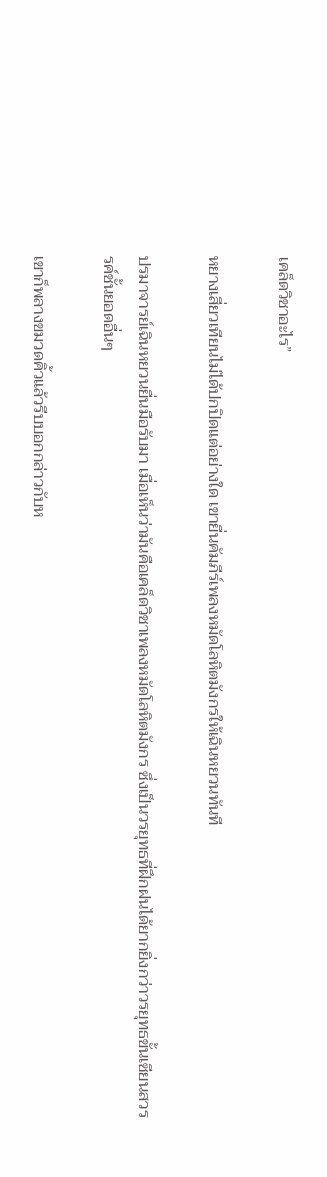เคล็ดวิชาอะไร”

หยางเสี่ยวเทียนไม่ได้ปกปิดแต่อย่างใด เขายื่นคัมภีร์เพลงหมัดโลหิตมังกรให้เฉินหยวนทันที

ปรมาจารย์เฉินหยวนยื่นมือรับมา เมื่อเห็นว่ามันคือเคล็ดวิชาเพลงหมัดโลหิตมังกร ซึ่งเป็นวรยุทธที่ฝึกฝนได้ยากยิ่งกว่าวรยุทธขั้นเซียนสวรรค์ชั้นยอดอื่นๆ

เขาก็พลางขมวดคิ้วแล้วรีบบอกกล่าวกับห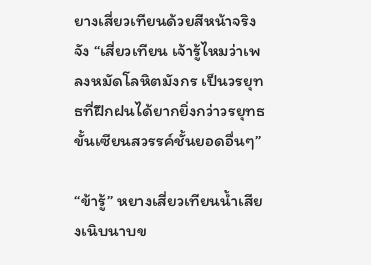ยางเสี่ยวเทียนด้วยสีหน้าจริงจัง “เสี่ยวเทียน เจ้ารู้ไหมว่าเพลงหมัดโลหิตมังกร เป็นวรยุทธที่ฝึกฝนได้ยากยิ่งกว่าวรยุทธขั้นเซียนสวรรค์ชั้นยอดอื่นๆ”

“ข้ารู้” หยางเสี่ยวเทียนน้ำเสียงเนิบนาบข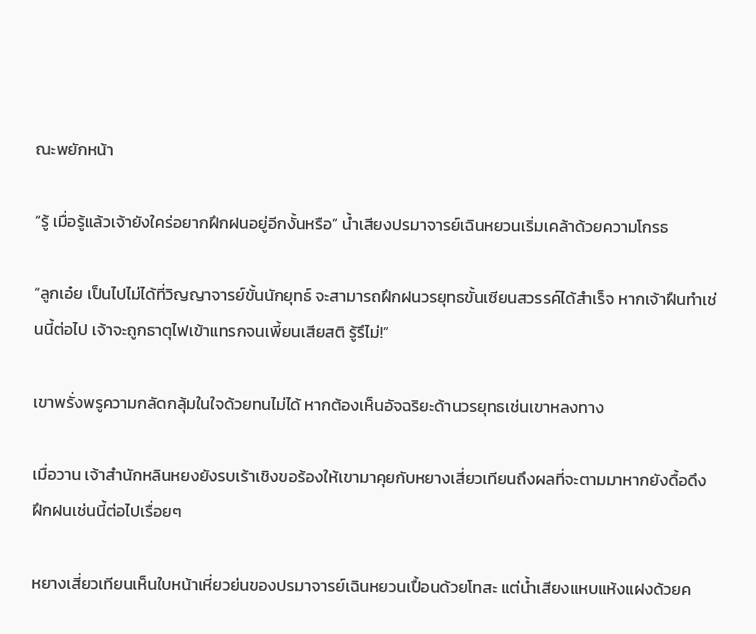ณะพยักหน้า

“รู้ เมื่อรู้แล้วเจ้ายังใคร่อยากฝึกฝนอยู่อีกงั้นหรือ” น้ำเสียงปรมาจารย์เฉินหยวนเริ่มเคล้าด้วยความโกรธ

“ลูกเอ๋ย เป็นไปไม่ได้ที่วิญญาจารย์ขั้นนักยุทธ์ จะสามารถฝึกฝนวรยุทธขั้นเซียนสวรรค์ได้สำเร็จ หากเจ้าฝืนทำเช่นนี้ต่อไป เจ้าจะถูกธาตุไฟเข้าแทรกจนเพี้ยนเสียสติ รู้รึไม่!”

เขาพรั่งพรูความกลัดกลุ้มในใจด้วยทนไม่ได้ หากต้องเห็นอัจฉริยะด้านวรยุทธเช่นเขาหลงทาง

เมื่อวาน เจ้าสำนักหลินหยงยังรบเร้าเชิงขอร้องให้เขามาคุยกับหยางเสี่ยวเทียนถึงผลที่จะตามมาหากยังดื้อดึงฝึกฝนเช่นนี้ต่อไปเรื่อยๆ

หยางเสี่ยวเทียนเห็นใบหน้าเหี่ยวย่นของปรมาจารย์เฉินหยวนเปื้อนด้วยโทสะ แต่น้ำเสียงแหบแห้งแฝงด้วยค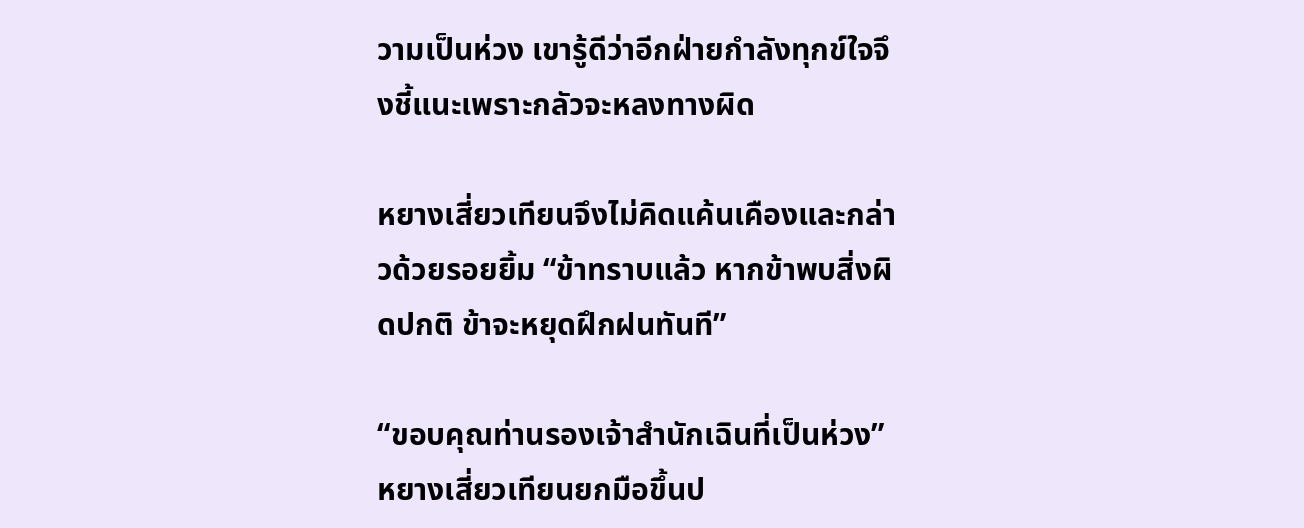วามเป็นห่วง เขารู้ดีว่าอีกฝ่ายกำลังทุกข์ใจจึงชี้แนะเพราะกลัวจะหลงทางผิด

หยางเสี่ยวเทียนจึงไม่คิดแค้นเคืองและกล่าวด้วยรอยยิ้ม “ข้าทราบแล้ว หากข้าพบสิ่งผิดปกติ ข้าจะหยุดฝึกฝนทันที”

“ขอบคุณท่านรองเจ้าสำนักเฉินที่เป็นห่วง” หยางเสี่ยวเทียนยกมือขึ้นป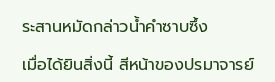ระสานหมัดกล่าวน้ำคำซาบซึ้ง

เมื่อได้ยินสิ่งนี้ สีหน้าของปรมาจารย์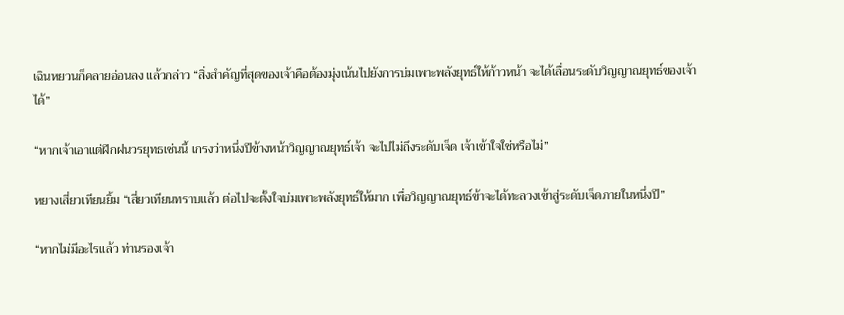เฉินหยวนก็คลายอ่อนลง แล้วกล่าว “สิ่งสำคัญที่สุดของเจ้าคือต้องมุ่งเน้นไปยังการบ่มเพาะพลังยุทธ์ให้ก้าวหน้า จะได้เลื่อนระดับวิญญาณยุทธ์ของเจ้าได้”

“หากเจ้าเอาแต่ฝึกฝนวรยุทธเช่นนี้ เกรงว่าหนึ่งปีข้างหน้าวิญญาณยุทธ์เจ้า จะไปไม่ถึงระดับเจ็ด เจ้าเข้าใจใช่หรือไม่”

หยางเสี่ยวเทียนยิ้ม “เสี่ยวเทียนทราบแล้ว ต่อไปจะตั้งใจบ่มเพาะพลังยุทธ์ให้มาก เพื่อวิญญาณยุทธ์ข้าจะได้ทะลวงเข้าสู่ระดับเจ็ดภายในหนึ่งปี”

“หากไม่มีอะไรแล้ว ท่านรองเจ้า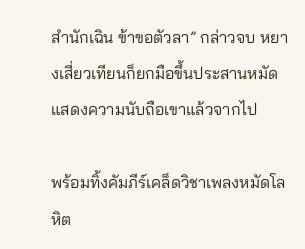สำนักเฉิน ข้าขอตัวลา” กล่าวจบ หยางเสี่ยวเทียนก็ยกมือขึ้นประสานหมัดแสดงความนับถือเขาแล้วจากไป

พร้อมทิ้งคัมภีร์เคล็ดวิชาเพลงหมัดโลหิต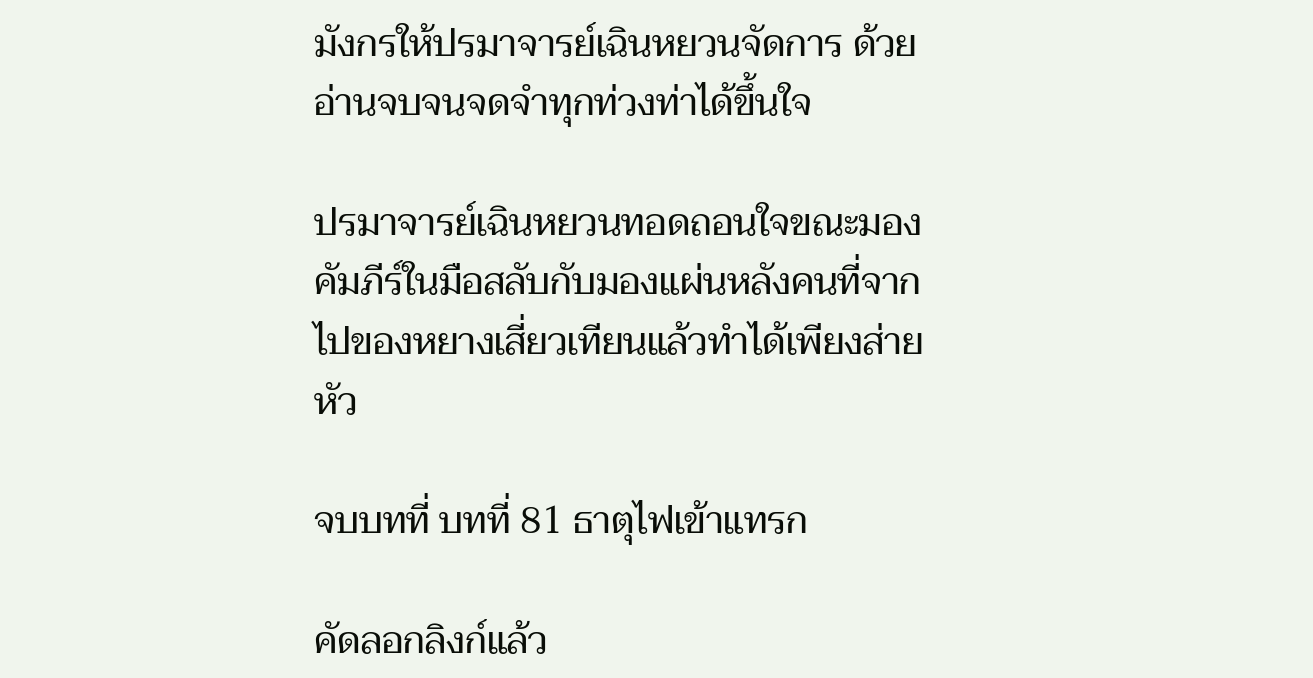มังกรให้ปรมาจารย์เฉินหยวนจัดการ ด้วยอ่านจบจนจดจำทุกท่วงท่าได้ขึ้นใจ

ปรมาจารย์เฉินหยวนทอดถอนใจขณะมองคัมภีร์ในมือสลับกับมองแผ่นหลังคนที่จากไปของหยางเสี่ยวเทียนแล้วทำได้เพียงส่ายหัว

จบบทที่ บทที่ 81 ธาตุไฟเข้าแทรก

คัดลอกลิงก์แล้ว